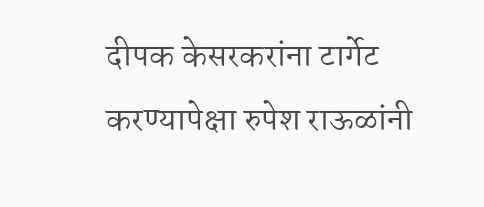दीपक केसरकरांना टार्गेट करण्यापेक्षा रुपेश राऊळांनी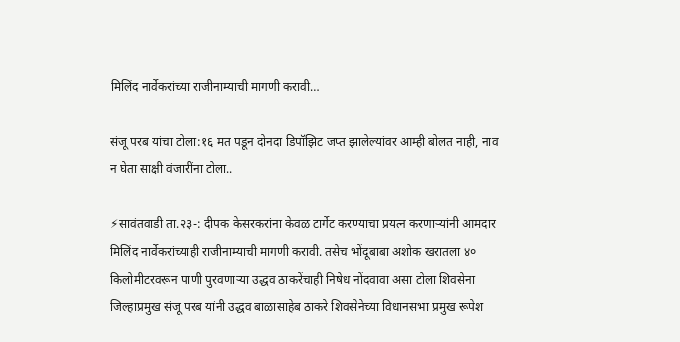मिलिंद नार्वेकरांच्या राजीनाम्याची मागणी करावी…

संजू परब यांचा टोला:१६ मत पडून दोनदा डिपॉझिट जप्त झालेल्यांवर आम्ही बोलत नाही, नाव न घेता साक्षी वंजारींना टोला..

⚡सावंतवाडी ता.२३-: दीपक केसरकरांना केवळ टार्गेट करण्याचा प्रयत्न करणाऱ्यांनी आमदार मिलिंद नार्वेकरांच्याही राजीनाम्याची मागणी करावी. तसेच भोंदूबाबा अशोक खरातला ४० किलोमीटरवरून पाणी पुरवणाऱ्या उद्धव ठाकरेंचाही निषेध नोंदवावा असा टोला शिवसेना जिल्हाप्रमुख संजू परब यांनी उद्धव बाळासाहेब ठाकरे शिवसेनेच्या विधानसभा प्रमुख रूपेश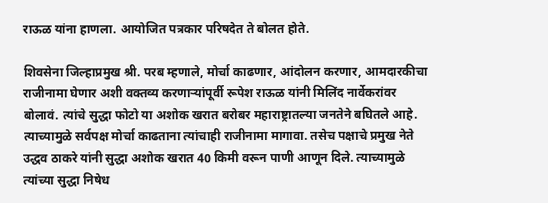राऊळ यांना हाणला. आयोजित पत्रकार परिषदेत ते बोलत होते.

शिवसेना जिल्हाप्रमुख श्री. परब म्हणाले, मोर्चा काढणार, आंदोलन करणार, आमदारकीचा राजीनामा घेणार अशी वक्तव्य करणाऱ्यांपूर्वी रूपेश राऊळ यांनी मिलिंद नार्वेकरांवर बोलावं. त्यांचे सुद्धा फोटो या अशोक खरात बरोबर महाराष्ट्रातल्या जनतेने बघितले आहे. त्याच्यामुळे सर्वपक्ष मोर्चा काढताना त्यांचाही राजीनामा मागावा. तसेच पक्षाचे प्रमुख नेते उद्धव ठाकरे यांनी सुद्धा अशोक खरात 40 किमी वरून पाणी आणून दिले. त्याच्यामुळे त्यांच्या सुद्धा निषेध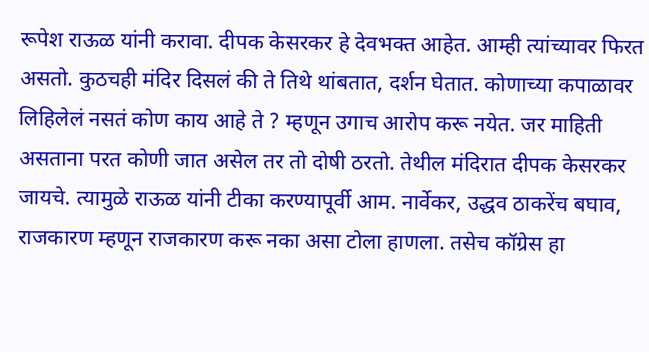रूपेश राऊळ यांनी करावा. दीपक केसरकर हे देवभक्त आहेत. आम्ही त्यांच्यावर फिरत असतो. कुठचही मंदिर दिसलं की ते तिथे थांबतात, दर्शन घेतात. कोणाच्या कपाळावर लिहिलेलं नसतं कोण काय आहे ते ? म्हणून उगाच आरोप करू नयेत. जर माहिती असताना परत कोणी जात असेल तर तो दोषी ठरतो. तेथील मंदिरात दीपक केसरकर जायचे‌. त्यामुळे राऊळ यांनी टीका करण्यापूर्वी आम. नार्वेकर, उद्धव ठाकरेंच बघाव, राजकारण म्हणून राजकारण करू नका असा टोला हाणला. तसेच कॉग्रेस हा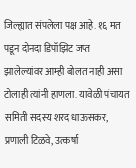जिल्ह्यात संपलेला पक्ष आहे. १६ मत पडून दोनदा डिपॉझिट जप्त झालेल्यांवर आम्ही बोलत नाही असा टोलाही त्यांनी हाणला. यावेळी पंचायत समिती सदस्य शरद धाऊसकर, प्रणाली टिळवे, उत्कर्षा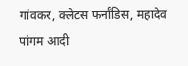गांवकर, क्लेटस फर्नांडिस, महादेव पांगम आदी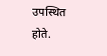उपस्थित होते.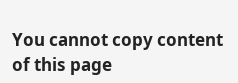You cannot copy content of this page